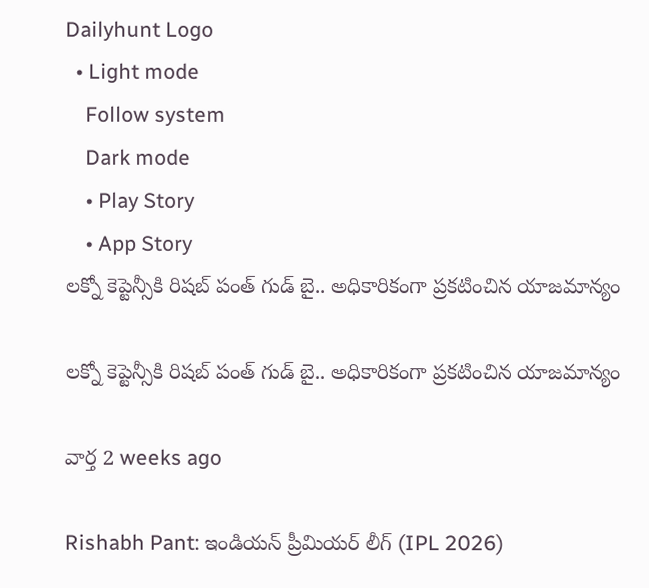Dailyhunt Logo
  • Light mode
    Follow system
    Dark mode
    • Play Story
    • App Story
లక్నో కెప్టెన్సీకి రిషబ్ పంత్ గుడ్ బై.. అధికారికంగా ప్రకటించిన యాజమాన్యం

లక్నో కెప్టెన్సీకి రిషబ్ పంత్ గుడ్ బై.. అధికారికంగా ప్రకటించిన యాజమాన్యం

వార్త 2 weeks ago

Rishabh Pant: ఇండియన్ ప్రీమియర్ లీగ్ (IPL 2026)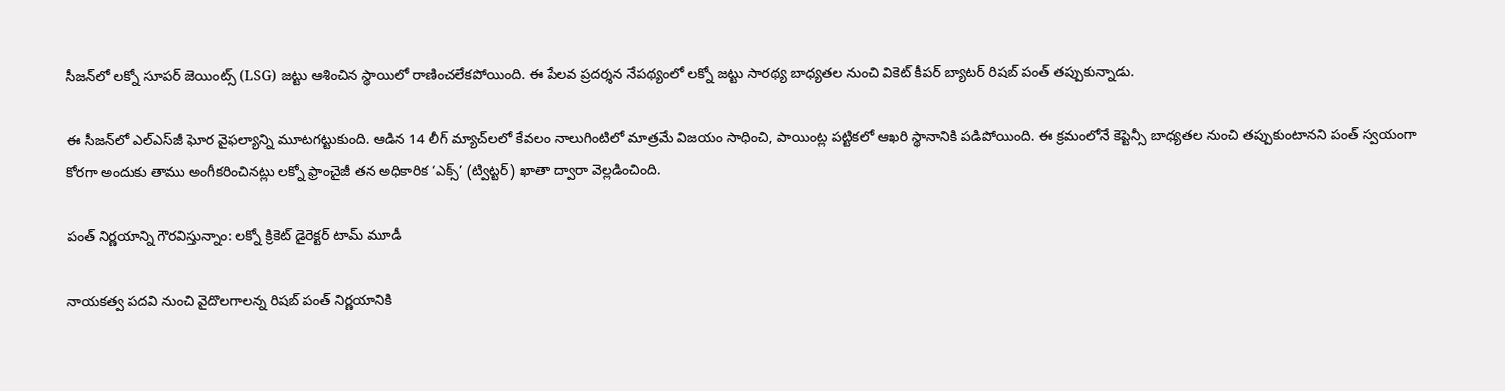సీజన్‌లో లక్నో సూపర్ జెయింట్స్ (LSG) జట్టు ఆశించిన స్థాయిలో రాణించలేకపోయింది. ఈ పేలవ ప్రదర్శన నేపథ్యంలో లక్నో జట్టు సారథ్య బాధ్యతల నుంచి వికెట్ కీపర్ బ్యాటర్ రిషబ్ పంత్ తప్పుకున్నాడు.

ఈ సీజన్‌లో ఎల్ఎస్‌జీ ఘోర వైఫల్యాన్ని మూటగట్టుకుంది. ఆడిన 14 లీగ్ మ్యాచ్‌లలో కేవలం నాలుగింటిలో మాత్రమే విజయం సాధించి, పాయింట్ల పట్టికలో ఆఖరి స్థానానికి పడిపోయింది. ఈ క్రమంలోనే కెప్టెన్సీ బాధ్యతల నుంచి తప్పుకుంటానని పంత్ స్వయంగా కోరగా అందుకు తాము అంగీకరించినట్లు లక్నో ఫ్రాంచైజీ తన అధికారిక ‘ఎక్స్’ (ట్విట్టర్) ఖాతా ద్వారా వెల్లడించింది.

పంత్ నిర్ణయాన్ని గౌరవిస్తున్నాం: లక్నో క్రికెట్ డైరెక్టర్ టామ్ మూడీ

నాయకత్వ పదవి నుంచి వైదొలగాలన్న రిషబ్ పంత్ నిర్ణయానికి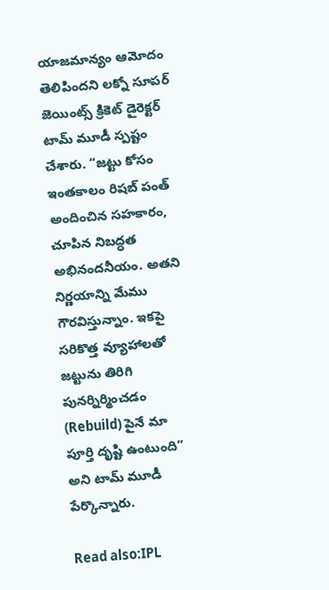యాజమాన్యం ఆమోదం తెలిపిందని లక్నో సూపర్ జెయింట్స్ క్రికెట్ డైరెక్టర్ టామ్ మూడీ స్పష్టం చేశారు. “జట్టు కోసం ఇంతకాలం రిషబ్ పంత్ అందించిన సహకారం, చూపిన నిబద్ధత అభినందనీయం. అతని నిర్ణయాన్ని మేము గౌరవిస్తున్నాం. ఇకపై సరికొత్త వ్యూహాలతో జట్టును తిరిగి పునర్నిర్మించడం (Rebuild) పైనే మా పూర్తి దృష్టి ఉంటుంది” అని టామ్ మూడీ పేర్కొన్నారు.

Read also:IPL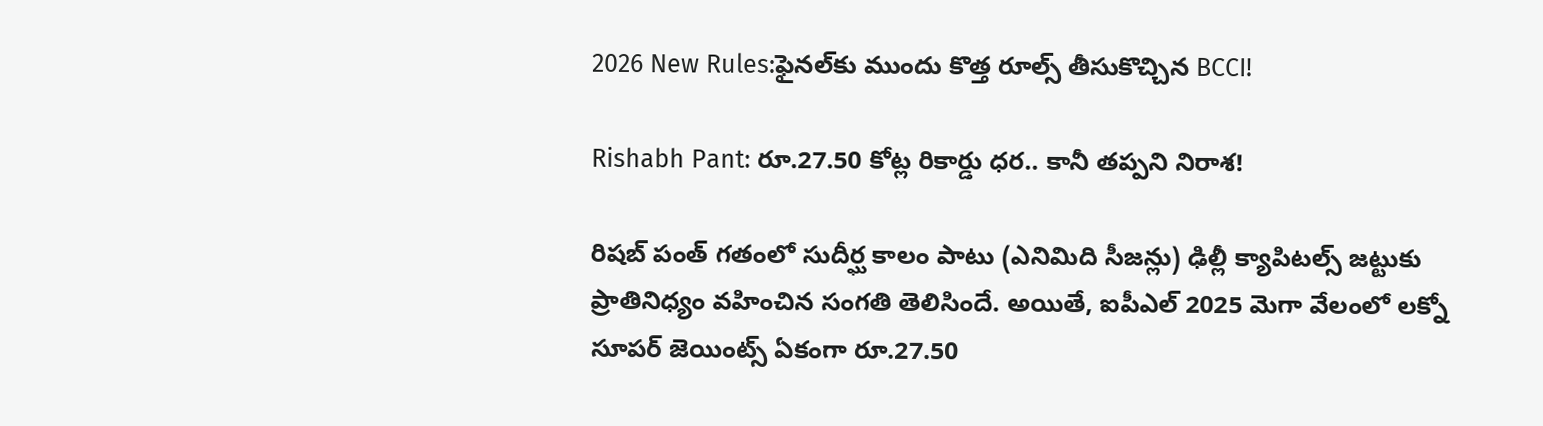2026 New Rules:ఫైనల్‌కు ముందు కొత్త రూల్స్ తీసుకొచ్చిన BCCI!

Rishabh Pant: రూ.27.50 కోట్ల రికార్డు ధర.. కానీ తప్పని నిరాశ!

రిషబ్ పంత్ గతంలో సుదీర్ఘ కాలం పాటు (ఎనిమిది సీజన్లు) ఢిల్లీ క్యాపిటల్స్ జట్టుకు ప్రాతినిధ్యం వహించిన సంగతి తెలిసిందే. అయితే, ఐపీఎల్ 2025 మెగా వేలంలో లక్నో సూపర్ జెయింట్స్ ఏకంగా రూ.27.50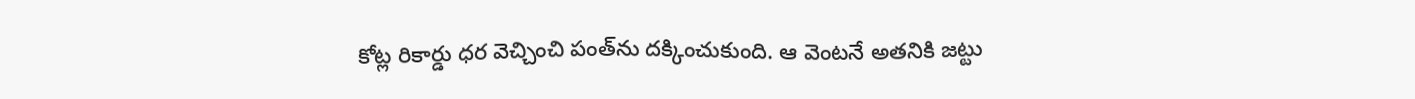కోట్ల రికార్డు ధర వెచ్చించి పంత్‌ను దక్కించుకుంది. ఆ వెంటనే అతనికి జట్టు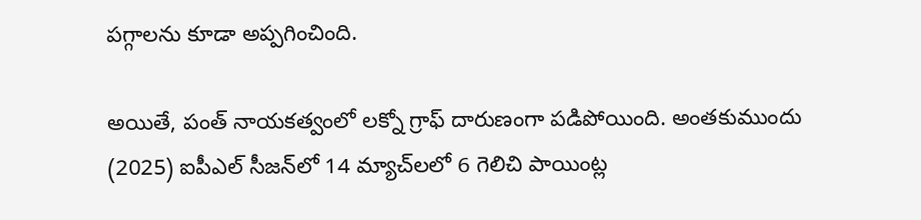పగ్గాలను కూడా అప్పగించింది.

అయితే, పంత్ నాయకత్వంలో లక్నో గ్రాఫ్ దారుణంగా పడిపోయింది. అంతకుముందు (2025) ఐపీఎల్ సీజన్‌లో 14 మ్యాచ్‌లలో 6 గెలిచి పాయింట్ల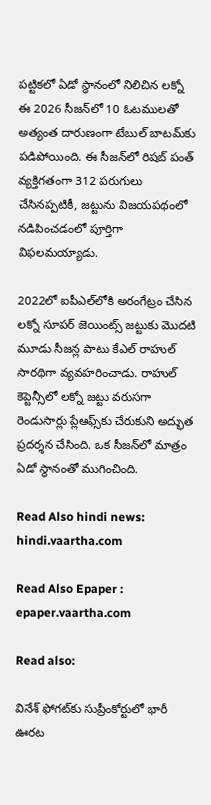పట్టికలో ఏడో స్థానంలో నిలిచిన లక్నో ఈ 2026 సీజన్‌లో 10 ఓటములతో అత్యంత దారుణంగా టేబుల్ బాటమ్‌కు పడిపోయింది. ఈ సీజన్‌లో రిషబ్ పంత్ వ్యక్తిగతంగా 312 పరుగులు చేసినప్పటికీ, జట్టును విజయపథంలో నడిపించడంలో పూర్తిగా విఫలమయ్యాడు.

2022లో ఐపీఎల్‌లోకి అరంగేట్రం చేసిన లక్నో సూపర్ జెయింట్స్ జట్టుకు మొదటి మూడు సీజన్ల పాటు కేఎల్ రాహుల్ సారథిగా వ్యవహరించాడు. రాహుల్ కెప్టెన్సీలో లక్నో జట్టు వరుసగా రెండుసార్లు ప్లేఆఫ్స్‌కు చేరుకుని అద్భుత ప్రదర్శన చేసింది. ఒక సీజన్‌లో మాత్రం ఏడో స్థానంతో ముగించింది.

Read Also hindi news: hindi.vaartha.com

Read Also Epaper : epaper.vaartha.com

Read also:

వినేశ్ ఫోగట్‌కు సుప్రీంకోర్టులో భారీ ఊరట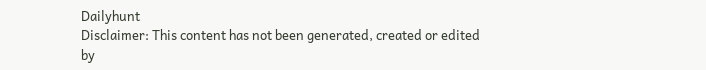Dailyhunt
Disclaimer: This content has not been generated, created or edited by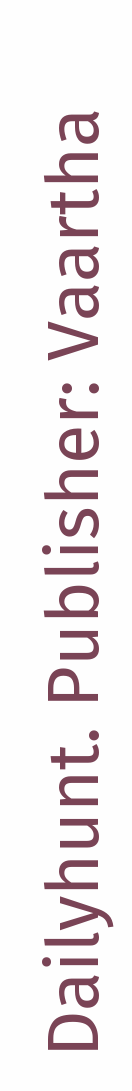Dailyhunt. Publisher: Vaartha